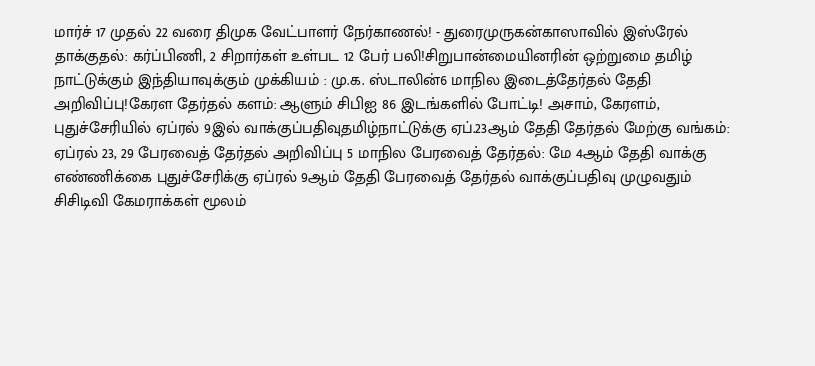மார்ச் 17 முதல் 22 வரை திமுக வேட்பாளர் நேர்காணல்! - துரைமுருகன்காஸாவில் இஸ்ரேல் தாக்குதல்: கர்ப்பிணி, 2 சிறார்கள் உள்பட 12 பேர் பலி!சிறுபான்மையினரின் ஒற்றுமை தமிழ் நாட்டுக்கும் இந்தியாவுக்கும் முக்கியம் : மு.க. ஸ்டாலின்6 மாநில இடைத்தேர்தல் தேதி அறிவிப்பு!கேரள தேர்தல் களம்: ஆளும் சிபிஐ 86 இடங்களில் போட்டி! அசாம், கேரளம், புதுச்சேரியில் ஏப்ரல் 9இல் வாக்குப்பதிவுதமிழ்நாட்டுக்கு ஏப்.23ஆம் தேதி தேர்தல் மேற்கு வங்கம்: ஏப்ரல் 23, 29 பேரவைத் தேர்தல் அறிவிப்பு 5 மாநில பேரவைத் தேர்தல்: மே 4ஆம் தேதி வாக்கு எண்ணிக்கை புதுச்சேரிக்கு ஏப்ரல் 9ஆம் தேதி பேரவைத் தேர்தல் வாக்குப்பதிவு முழுவதும் சிசிடிவி கேமராக்கள் மூலம்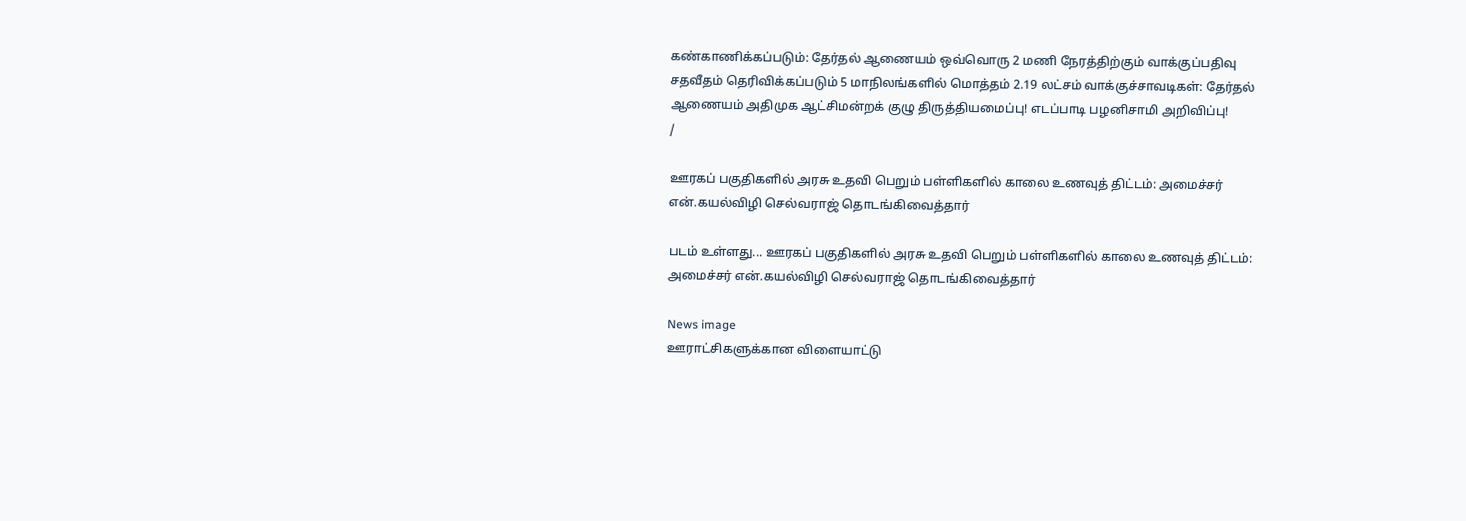கண்காணிக்கப்படும்: தேர்தல் ஆணையம் ஒவ்வொரு 2 மணி நேரத்திற்கும் வாக்குப்பதிவு சதவீதம் தெரிவிக்கப்படும் 5 மாநிலங்களில் மொத்தம் 2.19 லட்சம் வாக்குச்சாவடிகள்: தேர்தல் ஆணையம் அதிமுக ஆட்சிமன்றக் குழு திருத்தியமைப்பு! எடப்பாடி பழனிசாமி அறிவிப்பு!
/

ஊரகப் பகுதிகளில் அரசு உதவி பெறும் பள்ளிகளில் காலை உணவுத் திட்டம்: அமைச்சர் என்.கயல்விழி செல்வராஜ் தொடங்கிவைத்தார்

படம் உள்ளது... ஊரகப் பகுதிகளில் அரசு உதவி பெறும் பள்ளிகளில் காலை உணவுத் திட்டம்: அமைச்சர் என்.கயல்விழி செல்வராஜ் தொடங்கிவைத்தார்

News image
ஊராட்சிகளுக்கான விளையாட்டு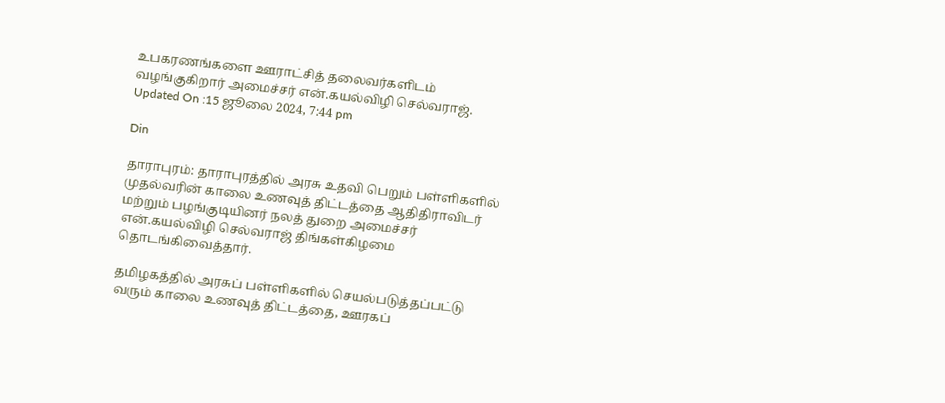உபகரணங்களை ஊராட்சித் தலைவர்களிடம் வழங்குகிறார் அமைச்சர் என்.கயல்விழி செல்வராஜ்.
Updated On :15 ஜூலை 2024, 7:44 pm

Din

தாராபுரம்: தாராபுரத்தில் அரசு உதவி பெறும் பள்ளிகளில் முதல்வரின் காலை உணவுத் திட்டத்தை ஆதிதிராவிடர் மற்றும் பழங்குடியினர் நலத் துறை அமைச்சர் என்.கயல்விழி செல்வராஜ் திங்கள்கிழமை தொடங்கிவைத்தார்.

தமிழகத்தில் அரசுப் பள்ளிகளில் செயல்படுத்தப்பட்டு வரும் காலை உணவுத் திட்டத்தை, ஊரகப்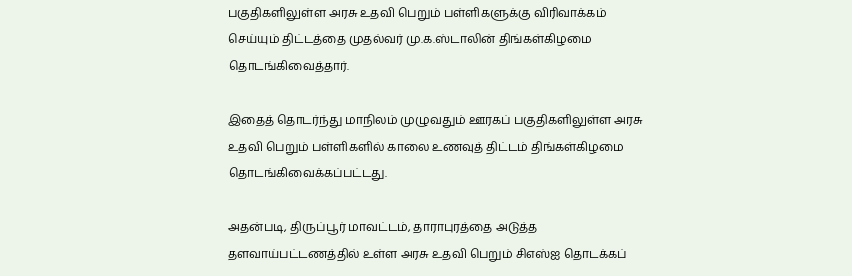பகுதிகளிலுள்ள அரசு உதவி பெறும் பள்ளிகளுக்கு விரிவாக்கம் செய்யும் திட்டத்தை முதல்வர் மு.க.ஸ்டாலின் திங்கள்கிழமை தொடங்கிவைத்தார்.

இதைத் தொடர்ந்து மாநிலம் முழுவதும் ஊரகப் பகுதிகளிலுள்ள அரசு உதவி பெறும் பள்ளிகளில் காலை உணவுத் திட்டம் திங்கள்கிழமை தொடங்கிவைக்கப்பட்டது.

அதன்படி, திருப்பூர் மாவட்டம், தாராபுரத்தை அடுத்த தளவாய்பட்டணத்தில் உள்ள அரசு உதவி பெறும் சிஎஸ்ஐ தொடக்கப்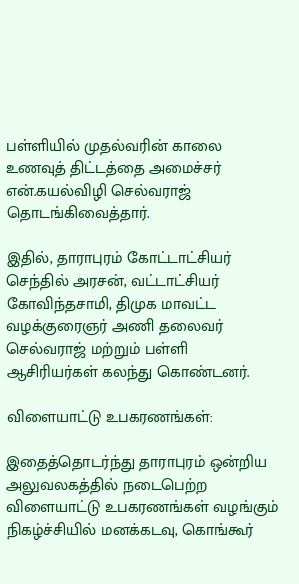பள்ளியில் முதல்வரின் காலை உணவுத் திட்டத்தை அமைச்சர் என்.கயல்விழி செல்வராஜ் தொடங்கிவைத்தார்.

இதில், தாராபுரம் கோட்டாட்சியர் செந்தில் அரசன், வட்டாட்சியர் கோவிந்தசாமி, திமுக மாவட்ட வழக்குரைஞர் அணி தலைவர் செல்வராஜ் மற்றும் பள்ளி ஆசிரியர்கள் கலந்து கொண்டனர்.

விளையாட்டு உபகரணங்கள்:

இதைத்தொடர்ந்து தாராபுரம் ஒன்றிய அலுவலகத்தில் நடைபெற்ற விளையாட்டு உபகரணங்கள் வழங்கும் நிகழ்ச்சியில் மனக்கடவு, கொங்கூர்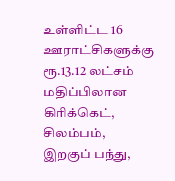உள்ளிட்ட 16 ஊராட்சிகளுக்கு ரூ.13.12 லட்சம் மதிப்பிலான கிரிக்கெட், சிலம்பம், இறகுப் பந்து,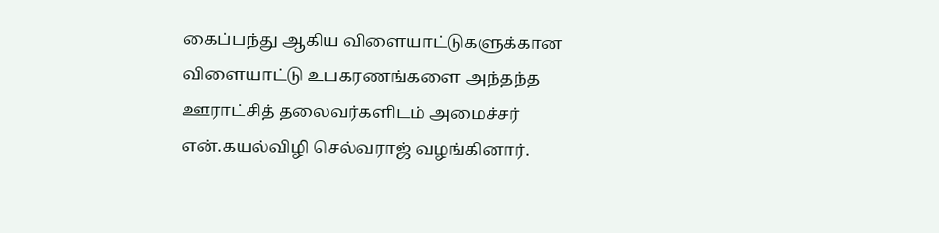கைப்பந்து ஆகிய விளையாட்டுகளுக்கான விளையாட்டு உபகரணங்களை அந்தந்த ஊராட்சித் தலைவர்களிடம் அமைச்சர் என்.கயல்விழி செல்வராஜ் வழங்கினார்.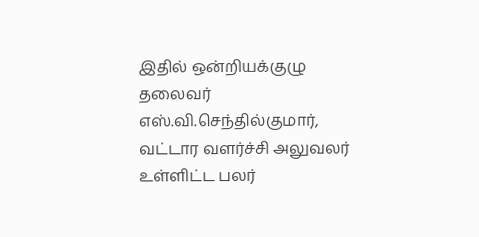இதில் ஒன்றியக்குழு தலைவர் எஸ்.வி.செந்தில்குமார், வட்டார வளர்ச்சி அலுவலர் உள்ளிட்ட பலர்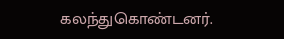கலந்துகொண்டனர்.